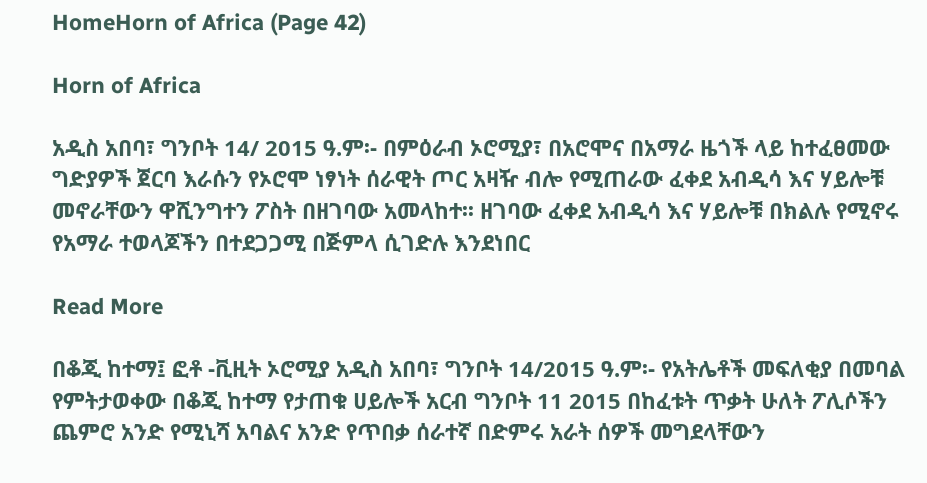HomeHorn of Africa (Page 42)

Horn of Africa

አዲስ አበባ፣ ግንቦት 14/ 2015 ዓ.ም፡- በምዕራብ ኦሮሚያ፣ በአሮሞና በአማራ ዜጎች ላይ ከተፈፀመው ግድያዎች ጀርባ እራሱን የኦሮሞ ነፃነት ሰራዊት ጦር አዛዥ ብሎ የሚጠራው ፈቀደ አብዲሳ እና ሃይሎቹ መኖራቸውን ዋሺንግተን ፖስት በዘገባው አመላከተ፡፡ ዘገባው ፈቀደ አብዲሳ እና ሃይሎቹ በክልሉ የሚኖሩ የአማራ ተወላጆችን በተደጋጋሚ በጅምላ ሲገድሉ እንደነበር

Read More

በቆጂ ከተማ፤ ፎቶ -ቪዚት ኦሮሚያ አዲስ አበባ፣ ግንቦት 14/2015 ዓ.ም፡- የአትሌቶች መፍለቂያ በመባል የምትታወቀው በቆጂ ከተማ የታጠቁ ሀይሎች አርብ ግንቦት 11 2015 በከፈቱት ጥቃት ሁለት ፖሊሶችን ጨምሮ አንድ የሚኒሻ አባልና አንድ የጥበቃ ሰራተኛ በድምሩ አራት ሰዎች መግደላቸውን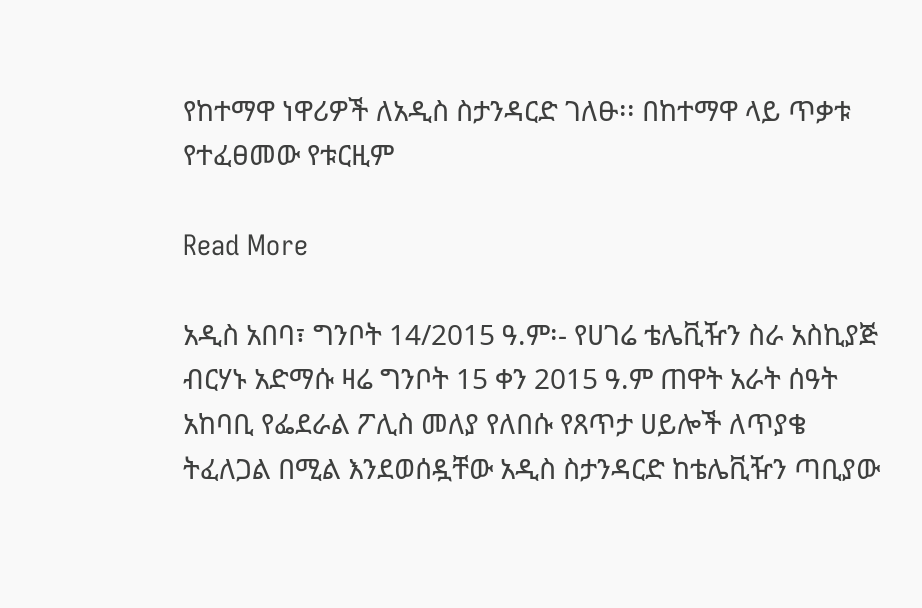የከተማዋ ነዋሪዎች ለአዲስ ስታንዳርድ ገለፁ፡፡ በከተማዋ ላይ ጥቃቱ የተፈፀመው የቱርዚም

Read More

አዲስ አበባ፣ ግንቦት 14/2015 ዓ.ም፡- የሀገሬ ቴሌቪዥን ስራ አስኪያጅ ብርሃኑ አድማሱ ዛሬ ግንቦት 15 ቀን 2015 ዓ.ም ጠዋት አራት ሰዓት አከባቢ የፌደራል ፖሊስ መለያ የለበሱ የጸጥታ ሀይሎች ለጥያቄ ትፈለጋል በሚል እንደወሰዷቸው አዲስ ስታንዳርድ ከቴሌቪዥን ጣቢያው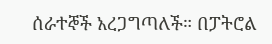ሰራተኞች አረጋግጣለች። በፓትሮል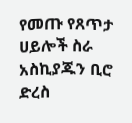የመጡ የጸጥታ ሀይሎች ስራ አስኪያጁን ቢሮ ድረስ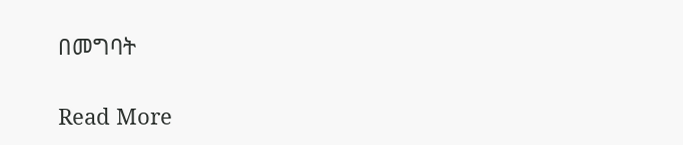በመግባት

Read More